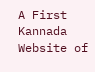A First Kannada Website of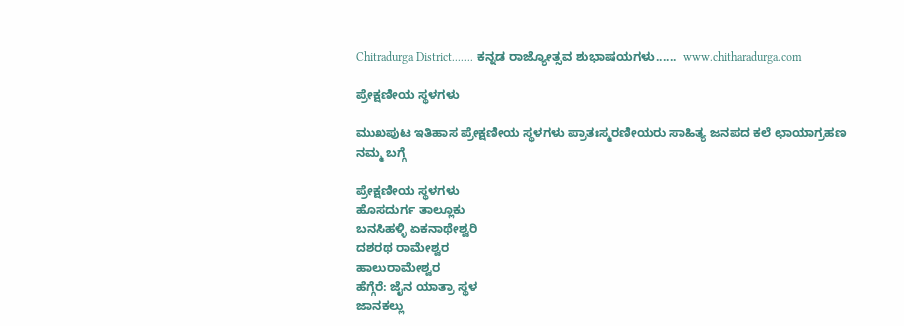Chitradurga District....... ಕನ್ನಡ ರಾಜ್ಯೋತ್ಸವ ಶುಭಾಷಯಗಳು......  www.chitharadurga.com

ಪ್ರೇಕ್ಷಣೀಯ ಸ್ಥಳಗಳು

ಮುಖಪುಟ ಇತಿಹಾಸ ಪ್ರೇಕ್ಷಣೀಯ ಸ್ಥಳಗಳು ಪ್ರಾತಃಸ್ಮರಣೀಯರು ಸಾಹಿತ್ಯ ಜನಪದ ಕಲೆ ಛಾಯಾಗ್ರಹಣ ನಮ್ಮ ಬಗ್ಗೆ

ಪ್ರೇಕ್ಷಣೀಯ ಸ್ಥಳಗಳು
ಹೊಸದುರ್ಗ ತಾಲ್ಲೂಕು
ಬನಸಿಹಳ್ಳಿ ಏಕನಾಥೇಶ್ವರಿ
ದಶರಥ ರಾಮೇಶ್ವರ
ಹಾಲುರಾಮೇಶ್ವರ
ಹೆಗ್ಗೆರೆ: ಜೈನ ಯಾತ್ರಾ ಸ್ಥಳ
ಜಾನಕಲ್ಲು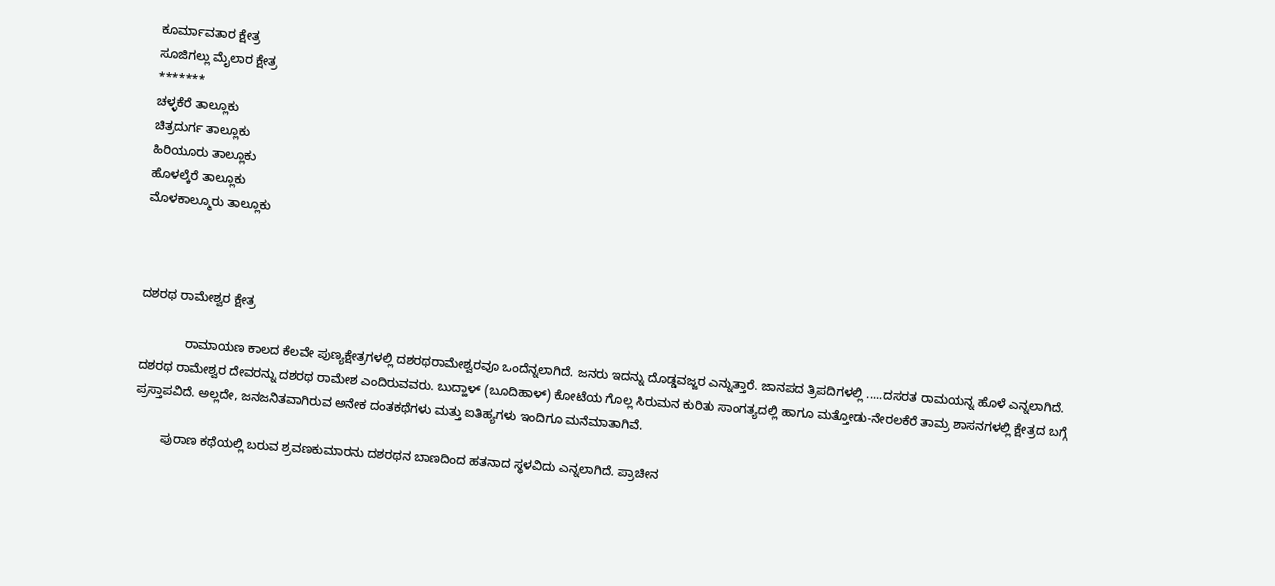ಕೂರ್ಮಾವತಾರ ಕ್ಷೇತ್ರ
ಸೂಜಿಗಲ್ಲು ಮೈಲಾರ ಕ್ಷೇತ್ರ
*******
ಚಳ್ಳಕೆರೆ ತಾಲ್ಲೂಕು
ಚಿತ್ರದುರ್ಗ ತಾಲ್ಲೂಕು
ಹಿರಿಯೂರು ತಾಲ್ಲೂಕು
ಹೊಳಲ್ಕೆರೆ ತಾಲ್ಲೂಕು
ಮೊಳಕಾಲ್ಮೂರು ತಾಲ್ಲೂಕು



ದಶರಥ ರಾಮೇಶ್ವರ ಕ್ಷೇತ್ರ

             ರಾಮಾಯಣ ಕಾಲದ ಕೆಲವೇ ಪುಣ್ಯಕ್ಷೇತ್ರಗಳಲ್ಲಿ ದಶರಥರಾಮೇಶ್ವರವೂ ಒಂದೆನ್ನಲಾಗಿದೆ. ಜನರು ಇದನ್ನು ದೊಡ್ಡವಜ್ಜರ ಎನ್ನುತ್ತಾರೆ. ಜಾನಪದ ತ್ರಿಪದಿಗಳಲ್ಲಿ .....ದಸರತ ರಾಮಯನ್ನ ಹೊಳೆ ಎನ್ನಲಾಗಿದೆ. ದಶರಥ ರಾಮೇಶ್ವರ ದೇವರನ್ನು ದಶರಥ ರಾಮೇಶ ಎಂದಿರುವವರು. ಬುದ್ಹಾಳ್ (ಬೂದಿಹಾಳ್) ಕೋಟೆಯ ಗೊಲ್ಲ ಸಿರುಮನ ಕುರಿತು ಸಾಂಗತ್ಯದಲ್ಲಿ ಹಾಗೂ ಮತ್ತೋಡು-ನೇರಲಕೆರೆ ತಾಮ್ರ ಶಾಸನಗಳಲ್ಲಿ ಕ್ಷೇತ್ರದ ಬಗ್ಗೆ ಪ್ರಸ್ತಾಪವಿದೆ. ಅಲ್ಲದೇ, ಜನಜನಿತವಾಗಿರುವ ಅನೇಕ ದಂತಕಥೆಗಳು ಮತ್ತು ಐತಿಹ್ಯಗಳು ಇಂದಿಗೂ ಮನೆಮಾತಾಗಿವೆ.

        ಪುರಾಣ ಕಥೆಯಲ್ಲಿ ಬರುವ ಶ್ರವಣಕುಮಾರನು ದಶರಥನ ಬಾಣದಿಂದ ಹತನಾದ ಸ್ಥಳವಿದು ಎನ್ನಲಾಗಿದೆ. ಪ್ರಾಚೀನ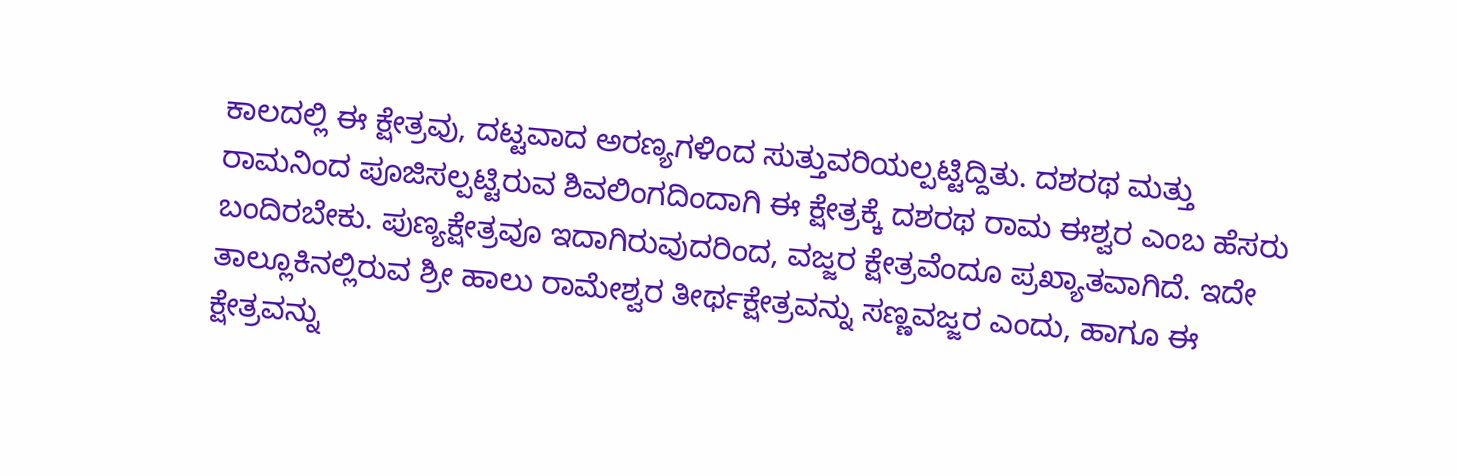ಕಾಲದಲ್ಲಿ ಈ ಕ್ಷೇತ್ರವು, ದಟ್ಟವಾದ ಅರಣ್ಯಗಳಿಂದ ಸುತ್ತುವರಿಯಲ್ಪಟ್ಟಿದ್ದಿತು. ದಶರಥ ಮತ್ತು ರಾಮನಿಂದ ಪೂಜಿಸಲ್ಪಟ್ಟಿರುವ ಶಿವಲಿಂಗದಿಂದಾಗಿ ಈ ಕ್ಷೇತ್ರಕ್ಕೆ ದಶರಥ ರಾಮ ಈಶ್ವರ ಎಂಬ ಹೆಸರು ಬಂದಿರಬೇಕು. ಪುಣ್ಯಕ್ಷೇತ್ರವೂ ಇದಾಗಿರುವುದರಿಂದ, ವಜ್ಜರ ಕ್ಷೇತ್ರವೆಂದೂ ಪ್ರಖ್ಯಾತವಾಗಿದೆ. ಇದೇ ತಾಲ್ಲೂಕಿನಲ್ಲಿರುವ ಶ್ರೀ ಹಾಲು ರಾಮೇಶ್ವರ ತೀರ್ಥಕ್ಷೇತ್ರವನ್ನು ಸಣ್ಣವಜ್ಜರ ಎಂದು, ಹಾಗೂ ಈ ಕ್ಷೇತ್ರವನ್ನು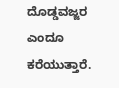ದೊಡ್ಡವಜ್ಜರ ಎಂದೂ ಕರೆಯುತ್ತಾರೆ.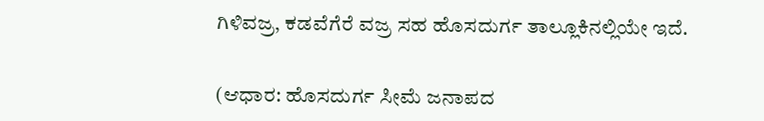ಗಿಳಿವಜ್ರ, ಕಡವೆಗೆರೆ ವಜ್ರ ಸಹ ಹೊಸದುರ್ಗ ತಾಲ್ಲೂಕಿನಲ್ಲಿಯೇ ಇದೆ.


(ಆಧಾರ: ಹೊಸದುರ್ಗ ಸೀಮೆ ಜನಾಪದ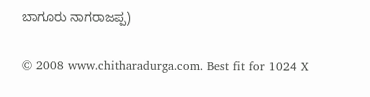ಬಾಗೂರು ನಾಗರಾಜಪ್ಪ)

© 2008 www.chitharadurga.com. Best fit for 1024 X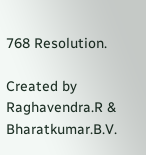768 Resolution.

Created by Raghavendra.R & Bharatkumar.B.V.